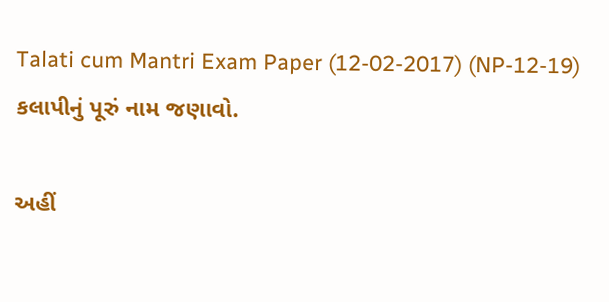Talati cum Mantri Exam Paper (12-02-2017) (NP-12-19)
કલાપીનું પૂરું નામ જણાવો.

અહીં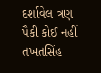દર્શાવેલ ત્રણ પૈકી કોઈ નહીં
તખતસિંહ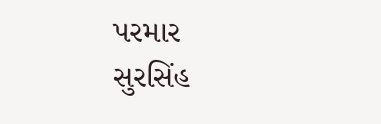પરમાર
સુરસિંહ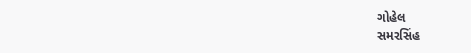ગોહેલ
સમરસિંહ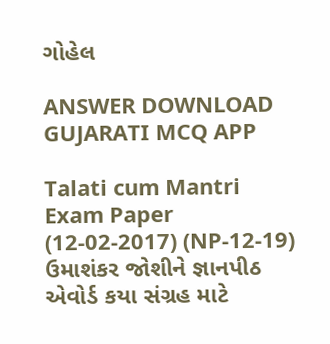ગોહેલ

ANSWER DOWNLOAD GUJARATI MCQ APP

Talati cum Mantri Exam Paper (12-02-2017) (NP-12-19)
ઉમાશંકર જોશીને જ્ઞાનપીઠ એવોર્ડ કયા સંગ્રહ માટે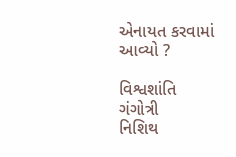એનાયત કરવામાં આવ્યો ?

વિશ્વશાંતિ
ગંગોત્રી
નિશિથ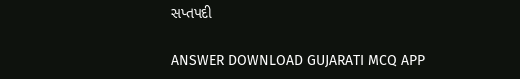સપ્તપદી

ANSWER DOWNLOAD GUJARATI MCQ APP